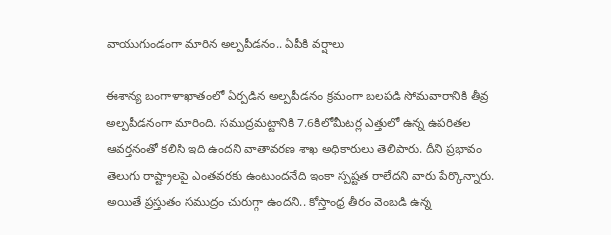వాయుగుండంగా మారిన అల్పపీడనం.. ఏపీకి వర్షాలు

ఈశాన్య బంగాళాఖాతంలో ఏర్పడిన అల్పపీడనం క్రమంగా బలపడి సోమవారానికి తీవ్ర అల్పపీడనంగా మారింది. సముద్రమట్టానికి 7.6కిలోమీటర్ల ఎత్తులో ఉన్న ఉపరితల ఆవర్తనంతో కలిసి ఇది ఉందని వాతావరణ శాఖ అధికారులు తెలిపారు. దీని ప్రభావం తెలుగు రాష్ట్రాలపై ఎంతవరకు ఉంటుందనేది ఇంకా స్పష్టత రాలేదని వారు పేర్కొన్నారు. అయితే ప్రస్తుతం సముద్రం చురుగ్గా ఉందని.. కోస్తాంధ్ర తీరం వెంబడి ఉన్న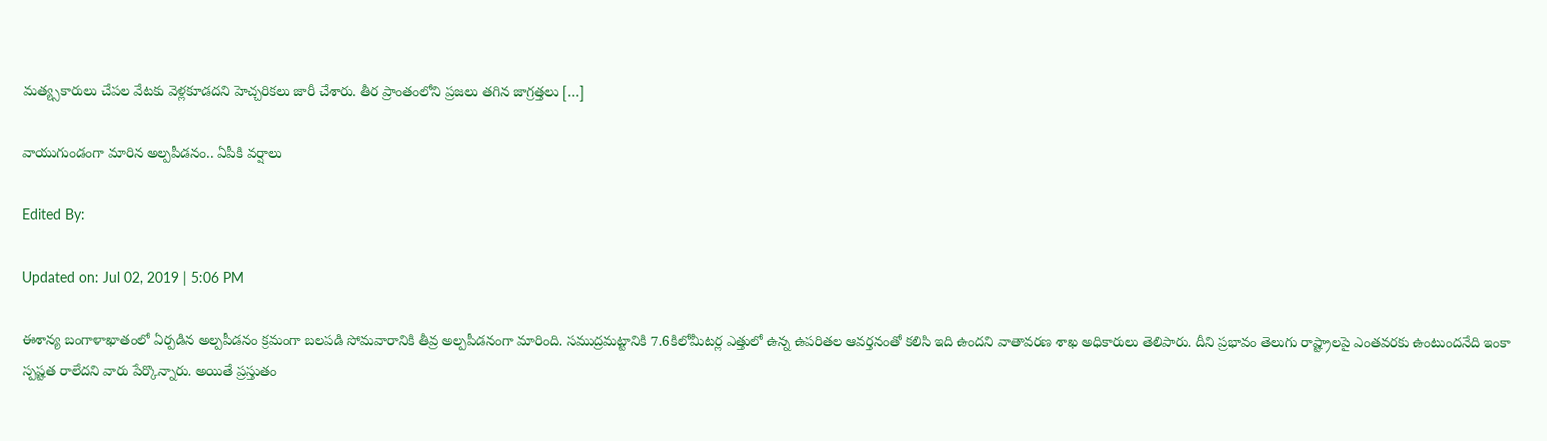మత్య్సకారులు చేపల వేటకు వెళ్లకూడదని హెచ్చరికలు జారీ చేశారు. తీర ప్రాంతంలోని ప్రజలు తగిన జాగ్రత్తలు […]

వాయుగుండంగా మారిన అల్పపీడనం.. ఏపీకి వర్షాలు

Edited By:

Updated on: Jul 02, 2019 | 5:06 PM

ఈశాన్య బంగాళాఖాతంలో ఏర్పడిన అల్పపీడనం క్రమంగా బలపడి సోమవారానికి తీవ్ర అల్పపీడనంగా మారింది. సముద్రమట్టానికి 7.6కిలోమీటర్ల ఎత్తులో ఉన్న ఉపరితల ఆవర్తనంతో కలిసి ఇది ఉందని వాతావరణ శాఖ అధికారులు తెలిపారు. దీని ప్రభావం తెలుగు రాష్ట్రాలపై ఎంతవరకు ఉంటుందనేది ఇంకా స్పష్టత రాలేదని వారు పేర్కొన్నారు. అయితే ప్రస్తుతం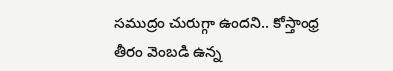సముద్రం చురుగ్గా ఉందని.. కోస్తాంధ్ర తీరం వెంబడి ఉన్న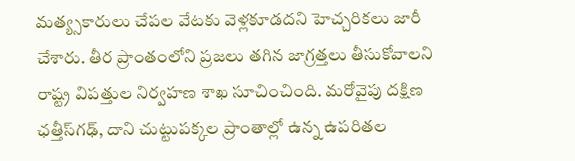మత్య్సకారులు చేపల వేటకు వెళ్లకూడదని హెచ్చరికలు జారీ చేశారు. తీర ప్రాంతంలోని ప్రజలు తగిన జాగ్రత్తలు తీసుకోవాలని రాష్ట్ర విపత్తుల నిర్వహణ శాఖ సూచించింది. మరోవైపు దక్షిణ ఛత్తీస్‌గఢ్, దాని చుట్టుపక్కల ప్రాంతాల్లో ఉన్న ఉపరితల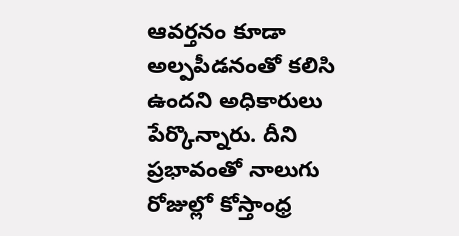ఆవర్తనం కూడా అల్పపీడనంతో కలిసి ఉందని అధికారులు పేర్కొన్నారు. దీని ప్రభావంతో నాలుగు రోజుల్లో కోస్తాంధ్ర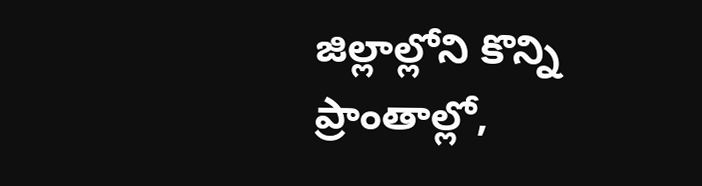జిల్లాల్లోని కొన్ని ప్రాంతాల్లో,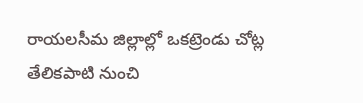రాయలసీమ జిల్లాల్లో ఒకట్రెండు చోట్ల తేలికపాటి నుంచి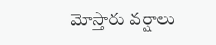మోస్తారు వర్షాలు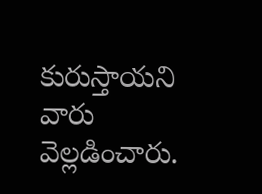కురుస్తాయని వారు వెల్లడించారు.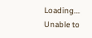Loading...
Unable to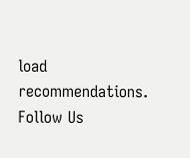load recommendations.
Follow Us